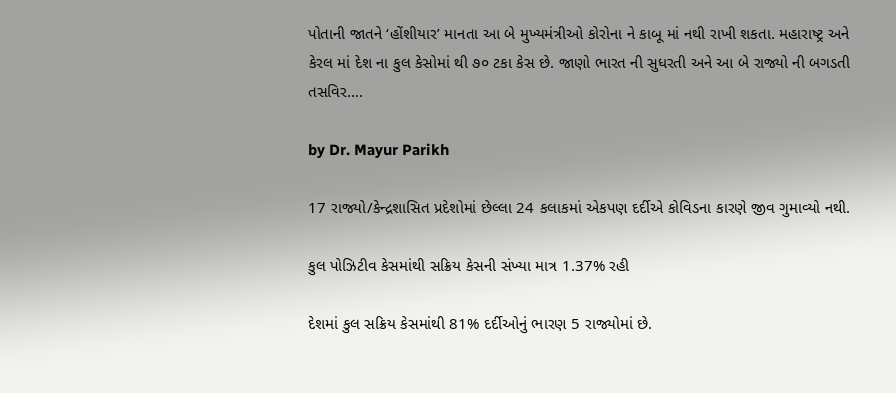પોતાની જાતને ‘હોંશીયાર’ માનતા આ બે મુખ્યમંત્રીઓ કોરોના ને કાબૂ માં નથી રાખી શકતા. મહારાષ્ટ્ર અને કેરલ માં દેશ ના કુલ કેસોમાં થી ૭૦ ટકા કેસ છે. જાણો ભારત ની સુધરતી અને આ બે રાજ્યો ની બગડતી તસવિર….

by Dr. Mayur Parikh

17 રાજ્યો/કેન્દ્રશાસિત પ્રદેશોમાં છેલ્લા 24 કલાકમાં એકપણ દર્દીએ કોવિડના કારણે જીવ ગુમાવ્યો નથી.

કુલ પોઝિટીવ કેસમાંથી સક્રિય કેસની સંખ્યા માત્ર 1.37% રહી

દેશમાં કુલ સક્રિય કેસમાંથી 81% દર્દીઓનું ભારણ 5 રાજ્યોમાં છે.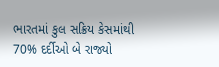ભારતમાં કુલ સક્રિય કેસમાંથી 70% દર્દીઓ બે રાજ્યો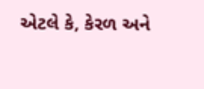એટલે કે, કેરળ અને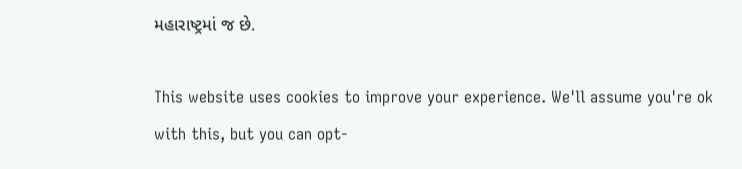મહારાષ્ટ્રમાં જ છે.

This website uses cookies to improve your experience. We'll assume you're ok with this, but you can opt-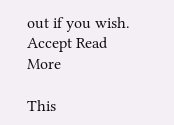out if you wish. Accept Read More

This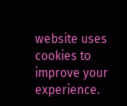website uses cookies to improve your experience.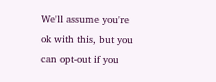We'll assume you're ok with this, but you can opt-out if you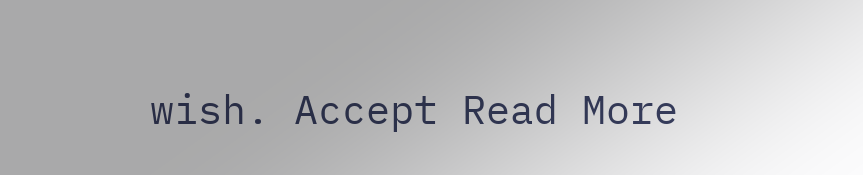wish. Accept Read More